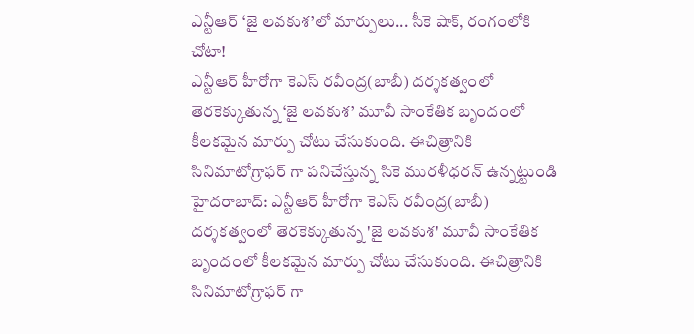ఎన్టీఆర్ ‘జై లవకుశ’లో మార్పులు... సీకె షాక్, రంగంలోకి చోటా!
ఎన్టీఆర్ హీరోగా కెఎస్ రవీంద్ర(బాబీ) దర్శకత్వంలో తెరకెక్కుతున్న ‘జై లవకుశ’ మూవీ సాంకేతిక బృందంలో కీలకమైన మార్పు చోటు చేసుకుంది. ఈచిత్రానికి సినిమాటోగ్రాఫర్ గా పనిచేస్తున్న సికె మురళీధరన్ ఉన్నట్టుండి
హైదరాబాద్: ఎన్టీఆర్ హీరోగా కెఎస్ రవీంద్ర(బాబీ) దర్శకత్వంలో తెరకెక్కుతున్న 'జై లవకుశ' మూవీ సాంకేతిక బృందంలో కీలకమైన మార్పు చోటు చేసుకుంది. ఈచిత్రానికి సినిమాటోగ్రాఫర్ గా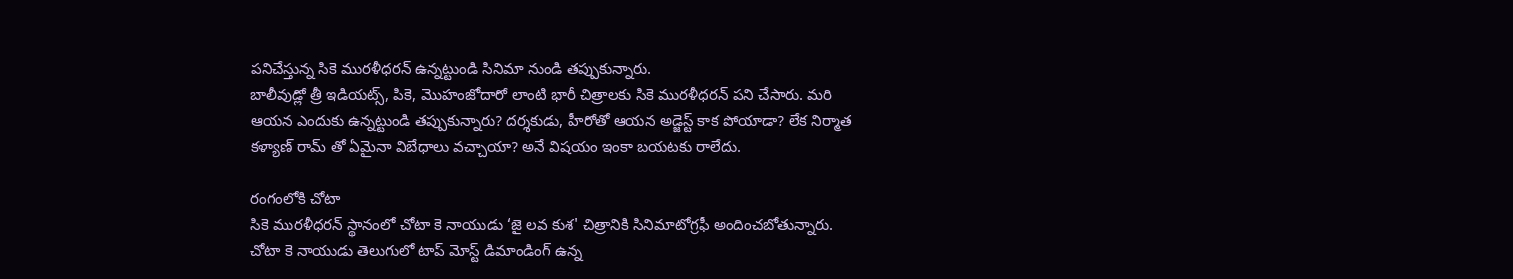పనిచేస్తున్న సికె మురళీధరన్ ఉన్నట్టుండి సినిమా నుండి తప్పుకున్నారు.
బాలీవుడ్లో త్రీ ఇడియట్స్, పికె, మొహంజోదారో లాంటి భారీ చిత్రాలకు సికె మురళీధరన్ పని చేసారు. మరి ఆయన ఎందుకు ఉన్నట్టుండి తప్పుకున్నారు? దర్శకుడు, హీరోతో ఆయన అడ్జెస్ట్ కాక పోయాడా? లేక నిర్మాత కళ్యాణ్ రామ్ తో ఏమైనా విబేధాలు వచ్చాయా? అనే విషయం ఇంకా బయటకు రాలేదు.

రంగంలోకి చోటా
సికె మురళీధరన్ స్థానంలో చోటా కె నాయుడు ‘జై లవ కుశ' చిత్రానికి సినిమాటోగ్రఫీ అందించబోతున్నారు. చోటా కె నాయుడు తెలుగులో టాప్ మోస్ట్ డిమాండింగ్ ఉన్న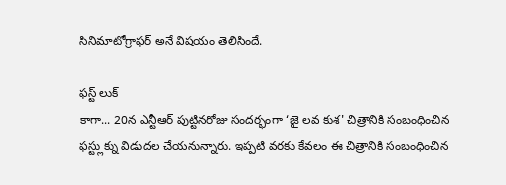సినిమాటోగ్రాఫర్ అనే విషయం తెలిసిందే.

ఫస్ట్ లుక్
కాగా... 20న ఎన్టీఆర్ పుట్టినరోజు సందర్భంగా ‘జై లవ కుశ' చిత్రానికి సంబంధించిన ఫస్ట్లుక్ను విడుదల చేయనున్నారు. ఇప్పటి వరకు కేవలం ఈ చిత్రానికి సంబంధించిన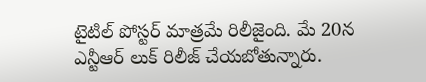టైటిల్ పోస్టర్ మాత్రమే రిలీజైంది. మే 20న ఎన్టీఆర్ లుక్ రిలీజ్ చేయబోతున్నారు.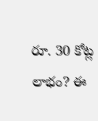రూ. 30 కోట్ల లాభం? ఈ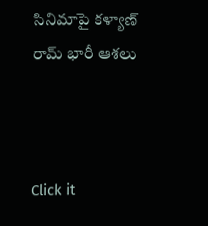సినిమాపై కళ్యాణ్ రామ్ భారీ ఆశలు



Click it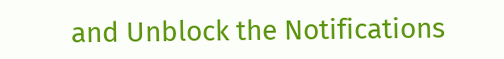and Unblock the Notifications